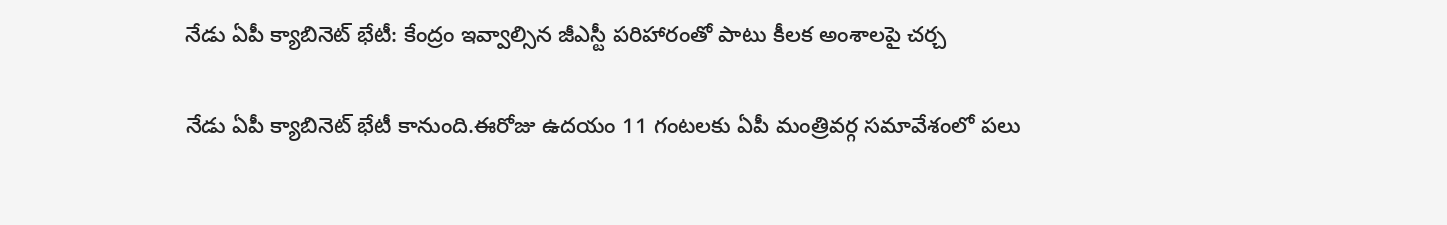నేడు ఏపీ క్యాబినెట్ భేటీ: కేంద్రం ఇవ్వాల్సిన జీఎస్టీ పరిహారంతో పాటు కీలక అంశాలపై చర్చ

నేడు ఏపీ క్యాబినెట్ భేటీ కానుంది.ఈరోజు ఉదయం 11 గంటలకు ఏపీ మంత్రివర్గ సమావేశంలో పలు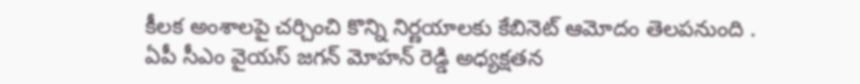కీలక అంశాలపై చర్చించి కొన్ని నిర్ణయాలకు కేబినెట్ ఆమోదం తెలపనుంది . ఏపీ సీఎం వైయస్ జగన్ మోహన్ రెడ్డి అధ్యక్షతన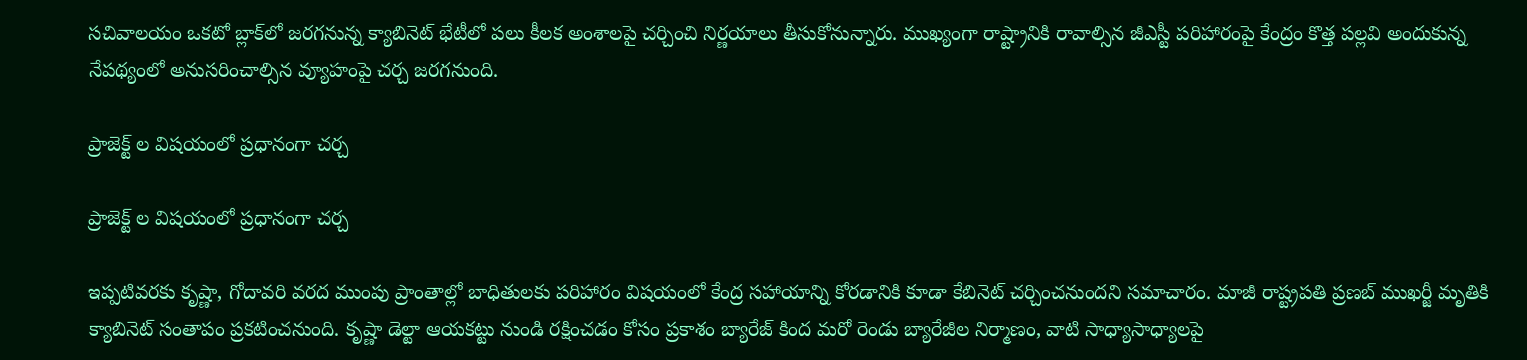సచివాలయం ఒకటో బ్లాక్‌లో జరగనున్న క్యాబినెట్ భేటీలో పలు కీలక అంశాలపై చర్చించి నిర్ణయాలు తీసుకోనున్నారు. ముఖ్యంగా రాష్ట్రానికి రావాల్సిన జీఎస్టీ పరిహారంపై కేంద్రం కొత్త పల్లవి అందుకున్న నేపథ్యంలో అనుసరించాల్సిన వ్యూహంపై చర్చ జరగనుంది.

ప్రాజెక్ట్ ల విషయంలో ప్రధానంగా చర్చ

ప్రాజెక్ట్ ల విషయంలో ప్రధానంగా చర్చ

ఇప్పటివరకు కృష్ణా, గోదావరి వరద ముంపు ప్రాంతాల్లో బాధితులకు పరిహారం విషయంలో కేంద్ర సహాయాన్ని కోరడానికి కూడా కేబినెట్ చర్చించనుందని సమాచారం. మాజీ రాష్ట్రపతి ప్రణబ్ ముఖర్జీ మృతికి క్యాబినెట్ సంతాపం ప్రకటించనుంది. కృష్ణా డెల్టా ఆయకట్టు నుండి రక్షించడం కోసం ప్రకాశం బ్యారేజ్ కింద మరో రెండు బ్యారేజీల నిర్మాణం, వాటి సాధ్యాసాధ్యాలపై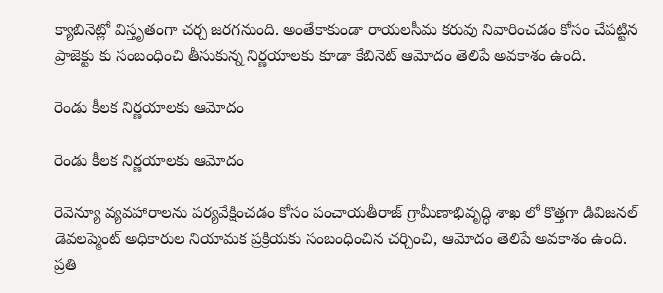క్యాబినెట్లో విస్తృతంగా చర్చ జరగనుంది. అంతేకాకుండా రాయలసీమ కరువు నివారించడం కోసం చేపట్టిన ప్రాజెక్టు కు సంబంధించి తీసుకున్న నిర్ణయాలకు కూడా కేబినెట్ ఆమోదం తెలిపే అవకాశం ఉంది.

రెండు కీలక నిర్ణయాలకు ఆమోదం

రెండు కీలక నిర్ణయాలకు ఆమోదం

రెవెన్యూ వ్యవహారాలను పర్యవేక్షించడం కోసం పంచాయతీరాజ్ గ్రామీణాభివృద్ధి శాఖ లో కొత్తగా డివిజనల్ డెవలప్మెంట్ అధికారుల నియామక ప్రక్రియకు సంబంధించిన చర్చించి, ఆమోదం తెలిపే అవకాశం ఉంది. ప్రతి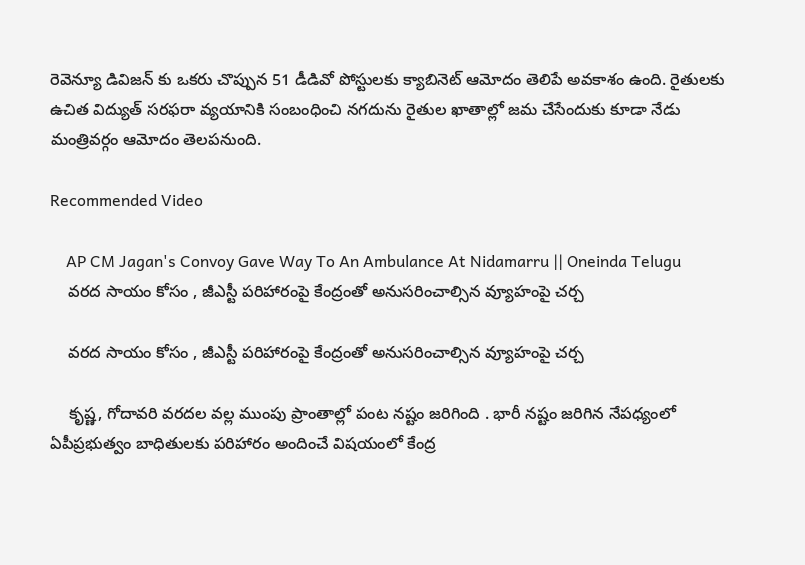రెవెన్యూ డివిజన్ కు ఒకరు చొప్పున 51 డీడివో పోస్టులకు క్యాబినెట్ ఆమోదం తెలిపే అవకాశం ఉంది. రైతులకు ఉచిత విద్యుత్ సరఫరా వ్యయానికి సంబంధించి నగదును రైతుల ఖాతాల్లో జమ చేసేందుకు కూడా నేడు మంత్రివర్గం ఆమోదం తెలపనుంది.

Recommended Video

    AP CM Jagan's Convoy Gave Way To An Ambulance At Nidamarru || Oneinda Telugu
    వరద సాయం కోసం , జీఎస్టీ పరిహారంపై కేంద్రంతో అనుసరించాల్సిన వ్యూహంపై చర్చ

    వరద సాయం కోసం , జీఎస్టీ పరిహారంపై కేంద్రంతో అనుసరించాల్సిన వ్యూహంపై చర్చ

    కృష్ణ, గోదావరి వరదల వల్ల ముంపు ప్రాంతాల్లో పంట నష్టం జరిగింది . భారీ నష్టం జరిగిన నేపధ్యంలో ఏపీప్రభుత్వం బాధితులకు పరిహారం అందించే విషయంలో కేంద్ర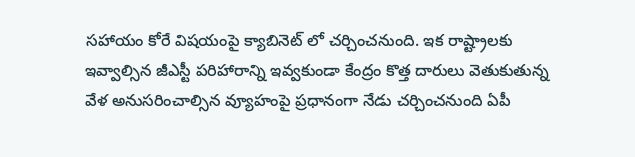సహాయం కోరే విషయంపై క్యాబినెట్ లో చర్చించనుంది. ఇక రాష్ట్రాలకు ఇవ్వాల్సిన జీఎస్టీ పరిహారాన్ని ఇవ్వకుండా కేంద్రం కొత్త దారులు వెతుకుతున్న వేళ అనుసరించాల్సిన వ్యూహంపై ప్రధానంగా నేడు చర్చించనుంది ఏపీ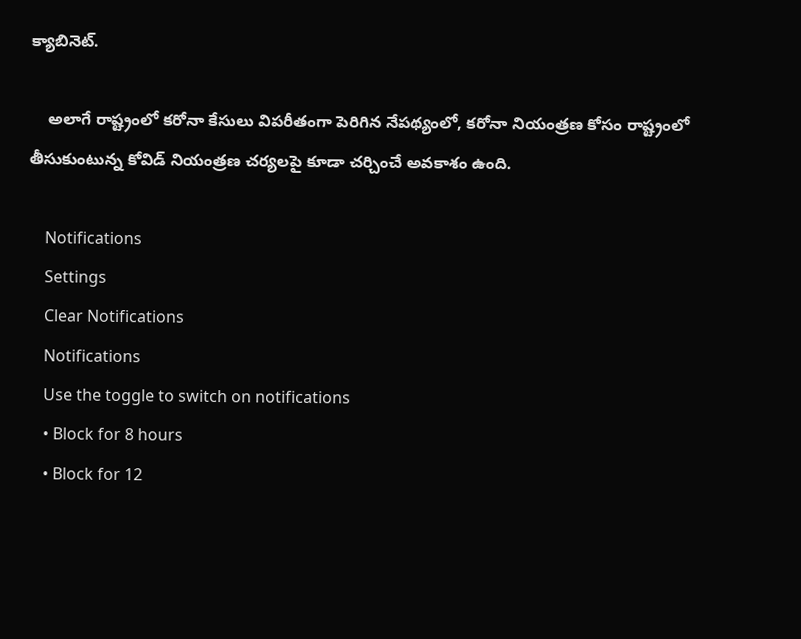క్యాబినెట్.

    అలాగే రాష్ట్రంలో కరోనా కేసులు విపరీతంగా పెరిగిన నేపథ్యంలో, కరోనా నియంత్రణ కోసం రాష్ట్రంలో తీసుకుంటున్న కోవిడ్ నియంత్రణ చర్యలపై కూడా చర్చించే అవకాశం ఉంది.

    Notifications
    Settings
    Clear Notifications
    Notifications
    Use the toggle to switch on notifications
    • Block for 8 hours
    • Block for 12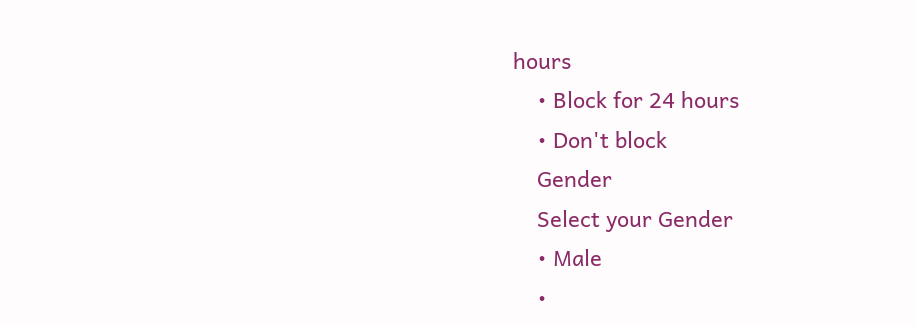hours
    • Block for 24 hours
    • Don't block
    Gender
    Select your Gender
    • Male
    •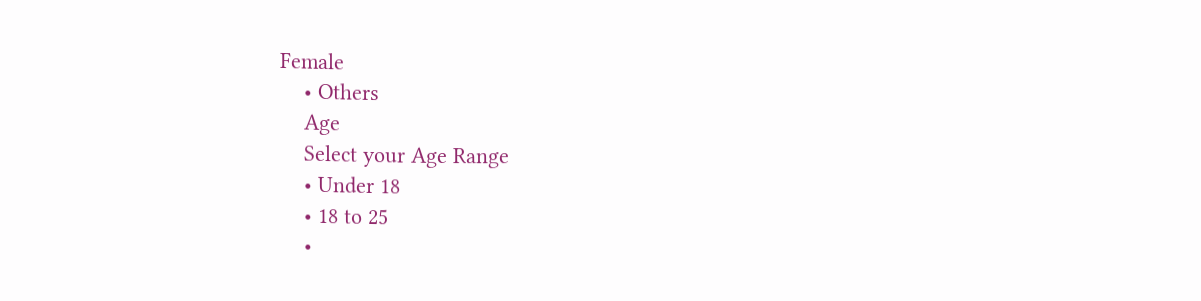Female
    • Others
    Age
    Select your Age Range
    • Under 18
    • 18 to 25
    •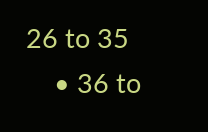26 to 35
    • 36 to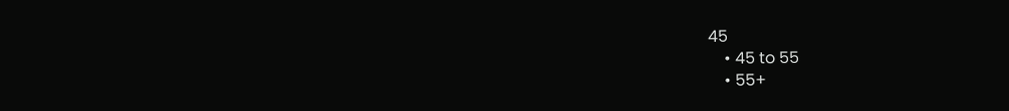45
    • 45 to 55
    • 55+